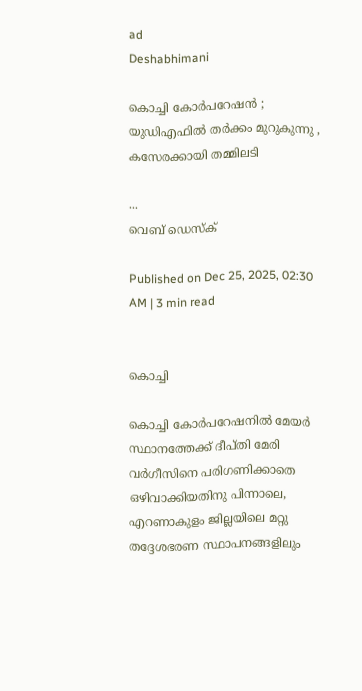ad
Deshabhimani

കൊച്ചി കോർപറേഷൻ ; യുഡിഎഫിൽ തർക്കം മുറുകുന്നു , കസേരക്കായി തമ്മിലടി

...
വെബ് ഡെസ്ക്

Published on Dec 25, 2025, 02:30 AM | 3 min read


കൊച്ചി

കൊച്ചി കോർപറേഷനിൽ മേയർ സ്ഥാനത്തേക്ക്‌ ദീപ്‌തി മേരി വർഗീസിനെ പരിഗണിക്കാതെ ഒഴിവാക്കിയതിനു പിന്നാലെ, എറണാകുളം ജില്ലയിലെ മറ്റു തദ്ദേശഭരണ സ്ഥാപനങ്ങളിലും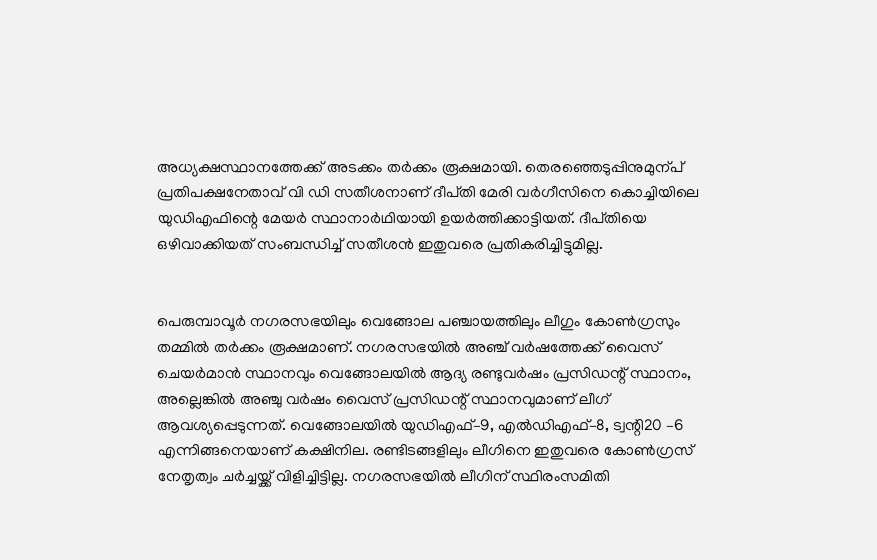അധ്യക്ഷസ്ഥാനത്തേക്ക്‌ അടക്കം തർക്കം രൂക്ഷമായി. തെരഞ്ഞെടുപ്പിനുമുന്പ്‌ പ്രതിപക്ഷനേതാവ്‌ വി ഡി സതീശനാണ്‌ ദീപ്‌തി മേരി വർഗീസിനെ കൊച്ചിയിലെ യുഡിഎഫിന്റെ മേയർ സ്ഥാനാർഥിയായി ഉയർത്തിക്കാട്ടിയത്‌. ദീപ്‌തിയെ ഒഴിവാക്കിയത്‌ സംബന്ധിച്ച്‌ സതീശൻ ഇതുവരെ പ്രതികരിച്ചിട്ടുമില്ല.


പെരുമ്പാവൂർ നഗരസഭയിലും വെങ്ങോല പഞ്ചായത്തിലും ലീഗും കോൺഗ്രസും തമ്മിൽ തർക്കം രൂക്ഷമാണ്‌. നഗരസഭയിൽ അഞ്ച് വർഷത്തേക്ക് വൈസ് ചെയർമാൻ സ്ഥാനവും വെങ്ങോലയിൽ ആദ്യ രണ്ടുവർഷം പ്രസിഡന്റ്‌ സ്ഥാനം, അല്ലെങ്കിൽ അഞ്ചു വർഷം വൈസ് പ്രസിഡന്റ്‌ സ്ഥാനവുമാണ് ലീഗ് ആവശ്യപ്പെടുന്നത്. വെങ്ങോലയിൽ യുഡിഎഫ്–9, എൽഡിഎഫ്–8, ട്വന്റി20 –6 എന്നിങ്ങനെയാണ് കക്ഷിനില. രണ്ടിടങ്ങളിലും ലീഗിനെ ഇതുവരെ കോൺഗ്രസ് നേതൃത്വം ചർച്ചയ്ക്ക് വിളിച്ചിട്ടില്ല. നഗരസഭയിൽ ലീഗിന് സ്ഥിരംസമിതി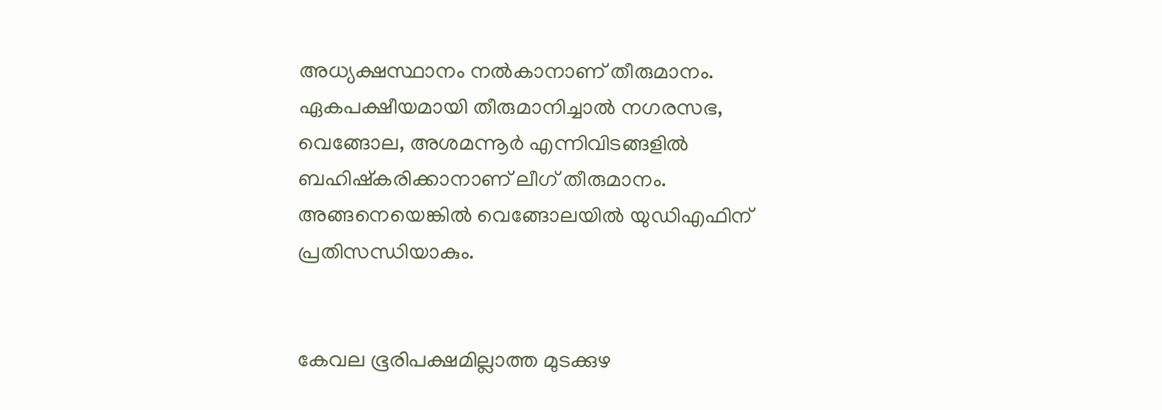അധ്യക്ഷസ്ഥാനം നൽകാനാണ് തീരുമാനം. ഏകപക്ഷീയമായി തീരുമാനിച്ചാൽ നഗരസഭ, വെങ്ങോല, അശമന്നൂർ എന്നിവിടങ്ങളിൽ ബഹിഷ്‌കരിക്കാനാണ് ലീഗ് തീരുമാനം. അങ്ങനെയെങ്കിൽ വെങ്ങോലയിൽ യുഡിഎഫിന്‌ പ്രതിസന്ധിയാകും.


കേവല ഭൂരിപക്ഷമില്ലാത്ത മുടക്കുഴ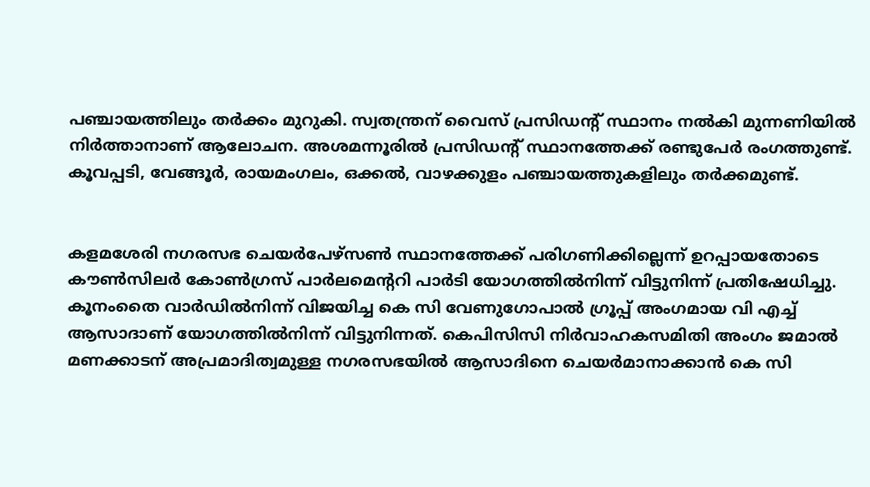പഞ്ചായത്തിലും തർക്കം മുറുകി. സ്വതന്ത്രന് വൈസ് പ്രസിഡന്റ്‌ സ്ഥാനം നൽകി മുന്നണിയിൽ നിർത്താനാണ് ആലോചന. അശമന്നൂരിൽ പ്രസിഡന്റ്‌ സ്ഥാനത്തേക്ക് രണ്ടുപേർ രംഗത്തുണ്ട്. കൂവപ്പടി, വേങ്ങൂർ, രായമംഗലം, ഒക്കൽ, വാഴക്കുളം പഞ്ചായത്തുകളിലും തർക്കമുണ്ട്‌.


കളമശേരി നഗരസഭ ചെയർപേഴ്സൺ സ്ഥാനത്തേക്ക്‌ പരിഗണിക്കില്ലെന്ന്‌ ഉറപ്പായതോടെ ക‍ൗൺസിലർ കോൺഗ്രസ് പാർലമെന്ററി പാർടി യോഗത്തിൽനിന്ന് വിട്ടുനിന്ന് പ്രതിഷേധിച്ചു. കൂനംതൈ വാർഡിൽനിന്ന് വിജയിച്ച കെ സി വേണുഗോപാൽ ഗ്രൂപ്പ് അംഗമായ വി എച്ച് ആസാദാണ്‌ യോഗത്തിൽനിന്ന്‌ വിട്ടുനിന്നത്‌. കെപിസിസി നിർവാഹകസമിതി അംഗം ജമാൽ മണക്കാടന് അപ്രമാദിത്വമുള്ള നഗരസഭയിൽ ആസാദിനെ ചെയർമാനാക്കാൻ കെ സി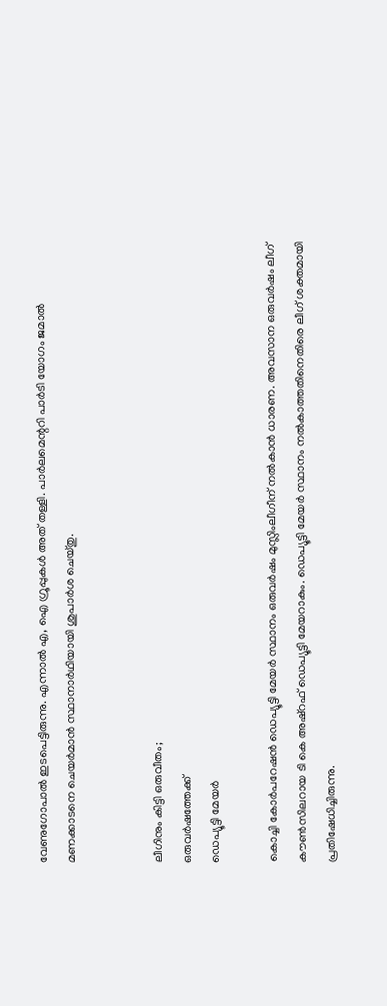വേണുഗോപാൽ ഇടപെട്ടിരുന്നു. എന്നാൽ എ, ഐ ഗ്രൂപ്പുകൾ അത് തള്ളി. പാർലമെന്ററി പാർടി യോഗം ജമാൽ മണക്കാടനെ ചെയർമാൻ സ്ഥാനാർഥിയായി ശുപാർശ ചെയ്‌തു.


ലീഗിനും കിട്ടി ഒരുവീതം;
ഒരുവർഷത്തേക്ക്‌
ഡെപ്യൂട്ടി മേയർ

കൊച്ചി കോർപറേഷൻ ഡെപ്യൂട്ടി മേയർ സ്ഥാനം ഒരുവർഷം മുസ്ലിംലീഗീന്‌ നൽകാൻ ധാരണ. അവസാന ഒരുവർഷം ലീഗ്‌ ക‍ൗൺസിലറായ ടി കെ അഷ്‌റഫ്‌ ഡെപ്യൂട്ടി മേയറാകും. ഡെപ്യൂട്ടി മേയർ സ്ഥാനം നൽകാത്തതിനെതിരെ ലീഗ്‌ ശക്തമായി പ്രതിഷേധിച്ചിരുന്നു.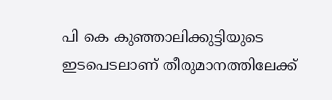പി കെ കുഞ്ഞാലിക്കുട്ടിയുടെ ഇടപെടലാണ്‌ തീരുമാനത്തിലേക്ക്‌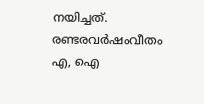നയിച്ചത്‌. രണ്ടരവർഷംവീതം എ, ഐ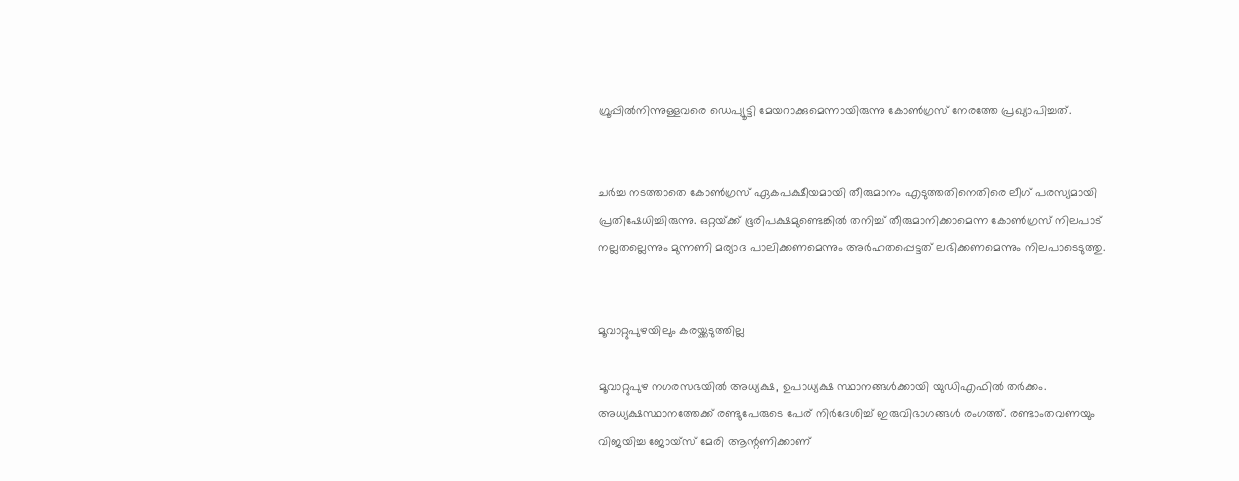ഗ്രൂപ്പിൽനിന്നുള്ളവരെ ഡെപ്യൂട്ടി മേയറാക്കുമെന്നായിരുന്നു കോൺഗ്രസ്‌ നേരത്തേ പ്രഖ്യാപിച്ചത്‌.


ചർച്ച നടത്താതെ കോൺഗ്രസ്‌ ഏകപക്ഷീയമായി തീരുമാനം എടുത്തതിനെതിരെ ലീഗ്‌ പരസ്യമായി പ്രതിഷേധിച്ചിരുന്നു. ഒറ്റയ്‌ക്ക്‌ ഭൂരിപക്ഷമുണ്ടെങ്കിൽ തനിച്ച്‌ തീരുമാനിക്കാമെന്ന കോൺഗ്രസ്‌ നിലപാട്‌ നല്ലതല്ലെന്നും മുന്നണി മര്യാദ പാലിക്കണമെന്നും അർഹതപ്പെട്ടത്‌ ലഭിക്കണമെന്നും നിലപാടെടുത്തു.


മൂവാറ്റുപുഴയിലും കരയ്ക്കടുത്തില്ല

മൂവാറ്റുപുഴ നഗരസഭയിൽ അധ്യക്ഷ, ഉപാധ്യക്ഷ സ്ഥാനങ്ങൾക്കായി യുഡിഎഫിൽ തർക്കം. അധ്യക്ഷസ്ഥാനത്തേക്ക്‌ രണ്ടുപേരുടെ പേര് നിർദേശിച്ച് ഇരുവിഭാഗങ്ങൾ രംഗത്ത്. രണ്ടാംതവണയും വിജയിച്ച ജോയ്സ് മേരി ആന്റണിക്കാണ്‌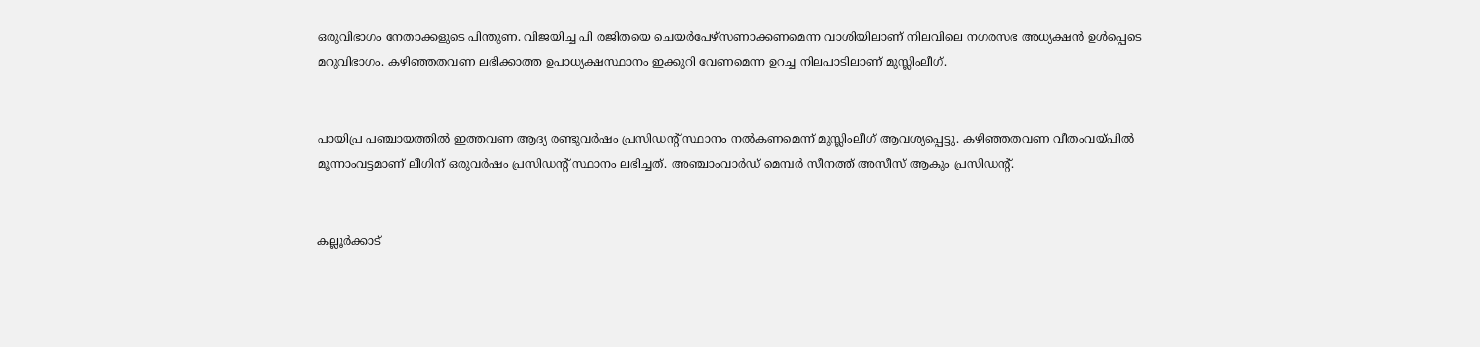ഒരുവിഭാഗം നേതാക്കളുടെ പിന്തുണ. വിജയിച്ച പി രജിതയെ ചെയർപേഴ്സണാക്കണമെന്ന വാശിയിലാണ് നിലവിലെ നഗരസഭ അധ്യക്ഷൻ ഉൾപ്പെടെ മറുവിഭാഗം. കഴിഞ്ഞതവണ ലഭിക്കാത്ത ഉപാധ്യക്ഷസ്ഥാനം ഇക്കുറി വേണമെന്ന ഉറച്ച നിലപാടിലാണ് മുസ്ലിംലീഗ്.


പായിപ്ര പഞ്ചായത്തിൽ ഇത്തവണ ആദ്യ രണ്ടുവർഷം പ്രസിഡന്റ് സ്ഥാനം നൽകണമെന്ന് മുസ്ലിംലീഗ് ആവശ്യപ്പെട്ടു. കഴിഞ്ഞതവണ വീതംവയ്‌പിൽ മൂന്നാംവട്ടമാണ് ലീഗിന് ഒരുവർഷം പ്രസിഡന്റ് സ്ഥാനം ലഭിച്ചത്. അഞ്ചാംവാർഡ് മെമ്പർ സീനത്ത് അസീസ് ആകും പ്രസിഡന്റ്.


കല്ലൂർക്കാട്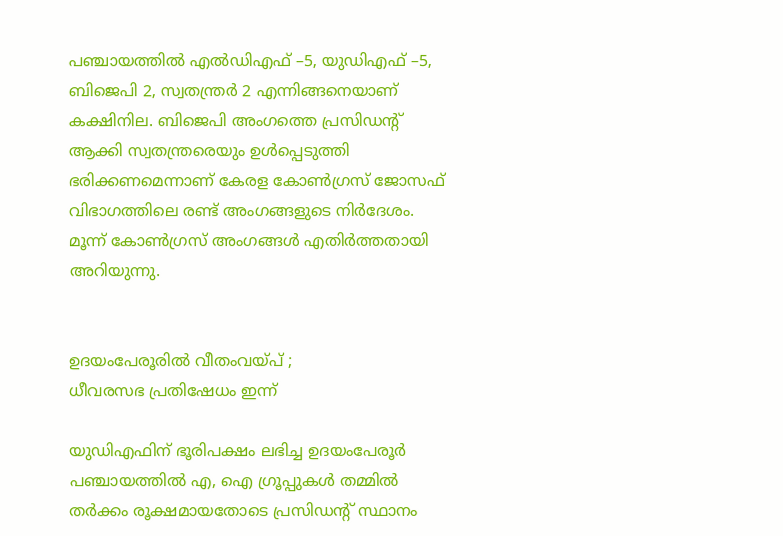പഞ്ചായത്തിൽ എൽഡിഎഫ് –5, യുഡിഎഫ് –5, ബിജെപി 2, സ്വതന്ത്രർ 2 എന്നിങ്ങനെയാണ് കക്ഷിനില. ബിജെപി അംഗത്തെ പ്രസിഡന്റ് ആക്കി സ്വതന്ത്രരെയും ഉൾപ്പെടുത്തി ഭരിക്കണമെന്നാണ് കേരള കോൺഗ്രസ് ജോസഫ് വിഭാഗത്തിലെ രണ്ട് അംഗങ്ങളുടെ നിർദേശം. മൂന്ന് കോൺഗ്രസ് അംഗങ്ങൾ എതിർത്തതായി അറിയുന്നു.


ഉദയംപേരൂരിൽ വീതംവയ്‌പ്‌ ;
ധീവരസഭ പ്രതിഷേധം ഇന്ന്‌

യുഡിഎഫിന് ഭൂരിപക്ഷം ലഭിച്ച ഉദയംപേരൂർ പഞ്ചായത്തിൽ എ, ഐ ഗ്രൂപ്പുകൾ തമ്മിൽ തർക്കം രൂക്ഷമായതോടെ പ്രസിഡന്റ്‌ സ്ഥാനം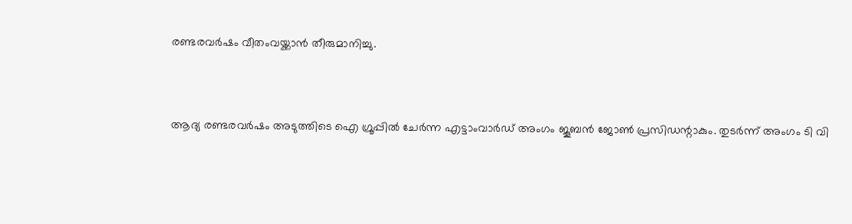രണ്ടരവർഷം വീതംവയ്ക്കാൻ തീരുമാനിച്ചു.


ആദ്യ രണ്ടരവർഷം അടുത്തിടെ ഐ ഗ്രൂപ്പിൽ ചേർന്ന എട്ടാംവാർഡ് അംഗം ജൂബൻ ജോൺ പ്രസിഡന്റാകും. തുടർന്ന് അംഗം ടി വി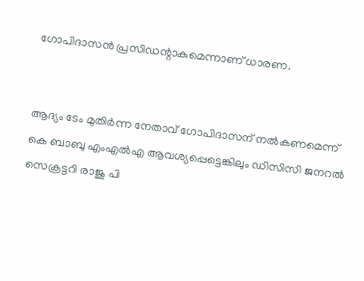ഗോപിദാസൻ പ്രസിഡന്റാകുമെന്നാണ് ധാരണ.


ആദ്യം ടേം മുതിർന്ന നേതാവ് ഗോപിദാസന് നൽകണമെന്ന് കെ ബാബു എംഎൽഎ ആവശ്യപ്പെട്ടെങ്കിലും ഡിസിസി ജനറൽ സെക്രട്ടറി രാജു പി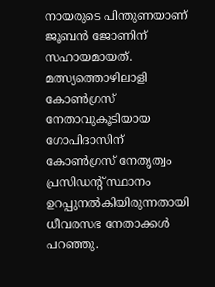നായരുടെ പിന്തുണയാണ് ജൂബൻ ജോണിന് സഹായമായത്‌. മത്സ്യത്തൊഴിലാളി കോൺഗ്രസ് നേതാവുകൂടിയായ ഗോപിദാസിന് കോൺഗ്രസ് നേതൃത്വം പ്രസിഡന്റ്‌ സ്ഥാനം ഉറപ്പുനൽകിയിരുന്നതായി ധീവരസഭ നേതാക്കൾ പറഞ്ഞു.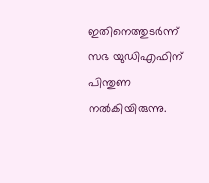ഇതിനെത്തുടർന്ന് സഭ യുഡിഎഫിന് പിന്തുണ നൽകിയിരുന്നു.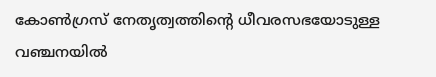കോൺഗ്രസ് നേതൃത്വത്തിന്റെ ധീവരസഭയോടുള്ള വഞ്ചനയിൽ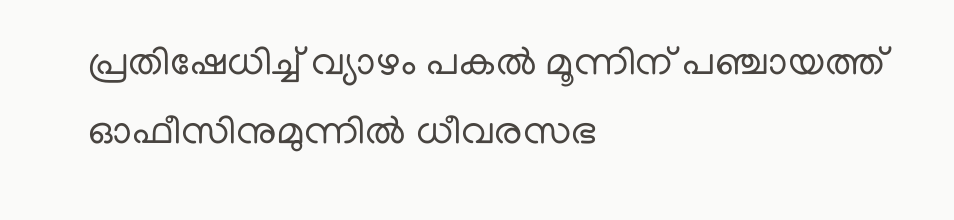പ്രതിഷേധിച്ച് വ്യാഴം പകൽ മൂന്നിന്‌ പഞ്ചായത്ത് ഓഫീസിനുമുന്നിൽ ധീവരസഭ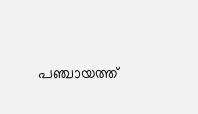പഞ്ചായത്ത്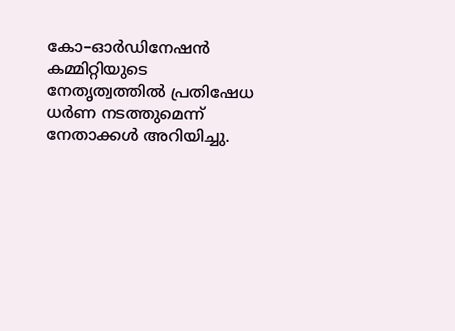കോ–ഓർഡിനേഷൻ കമ്മിറ്റിയുടെ നേതൃത്വത്തിൽ പ്രതിഷേധ ധർണ നടത്തുമെന്ന് നേതാക്കൾ അറിയിച്ചു.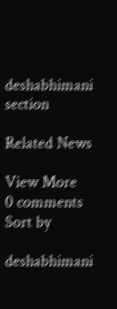deshabhimani section

Related News

View More
0 comments
Sort by

deshabhimani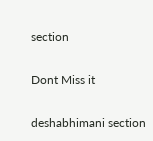section

Dont Miss it

deshabhimani section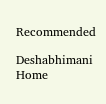Recommended

Deshabhimani
Home